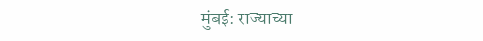मुंबई: राज्याच्या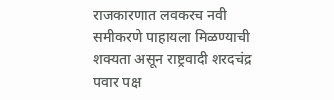राजकारणात लवकरच नवी समीकरणे पाहायला मिळण्याची शक्यता असून राष्ट्रवादी शरदचंद्र पवार पक्ष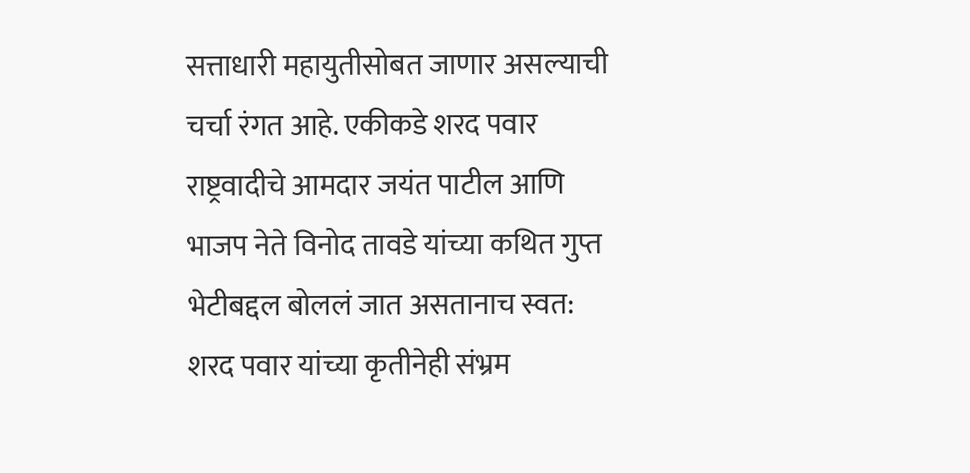सत्ताधारी महायुतीसोबत जाणार असल्याची चर्चा रंगत आहे. एकीकडे शरद पवार राष्ट्रवादीचे आमदार जयंत पाटील आणि भाजप नेते विनोद तावडे यांच्या कथित गुप्त भेटीबद्दल बोललं जात असतानाच स्वत: शरद पवार यांच्या कृतीनेही संभ्रम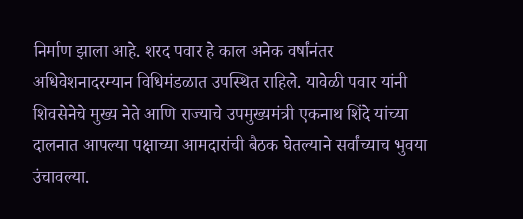निर्माण झाला आहे. शरद पवार हे काल अनेक वर्षांनंतर अधिवेशनादरम्यान विधिमंडळात उपस्थित राहिले. यावेळी पवार यांनी शिवसेनेचे मुख्य नेते आणि राज्याचे उपमुख्यमंत्री एकनाथ शिंदे यांच्या दालनात आपल्या पक्षाच्या आमदारांची बैठक घेतल्याने सर्वांच्याच भुवया उंचावल्या.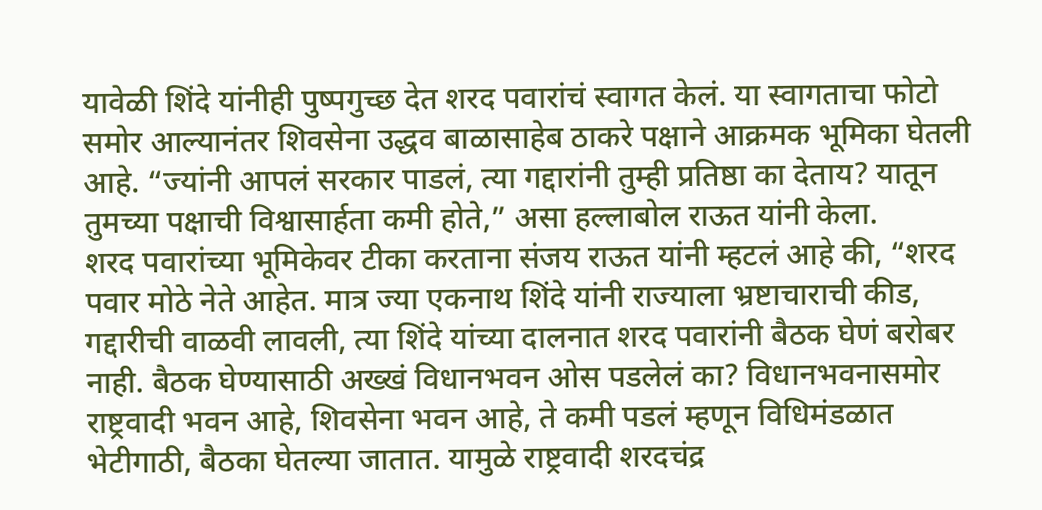यावेळी शिंदे यांनीही पुष्पगुच्छ देत शरद पवारांचं स्वागत केलं. या स्वागताचा फोटो समोर आल्यानंतर शिवसेना उद्धव बाळासाहेब ठाकरे पक्षाने आक्रमक भूमिका घेतली आहे. “ज्यांनी आपलं सरकार पाडलं, त्या गद्दारांनी तुम्ही प्रतिष्ठा का देताय? यातून तुमच्या पक्षाची विश्वासार्हता कमी होते,” असा हल्लाबोल राऊत यांनी केला.
शरद पवारांच्या भूमिकेवर टीका करताना संजय राऊत यांनी म्हटलं आहे की, “शरद पवार मोठे नेते आहेत. मात्र ज्या एकनाथ शिंदे यांनी राज्याला भ्रष्टाचाराची कीड, गद्दारीची वाळवी लावली, त्या शिंदे यांच्या दालनात शरद पवारांनी बैठक घेणं बरोबर नाही. बैठक घेण्यासाठी अख्खं विधानभवन ओस पडलेलं का? विधानभवनासमोर राष्ट्रवादी भवन आहे, शिवसेना भवन आहे, ते कमी पडलं म्हणून विधिमंडळात भेटीगाठी, बैठका घेतल्या जातात. यामुळे राष्ट्रवादी शरदचंद्र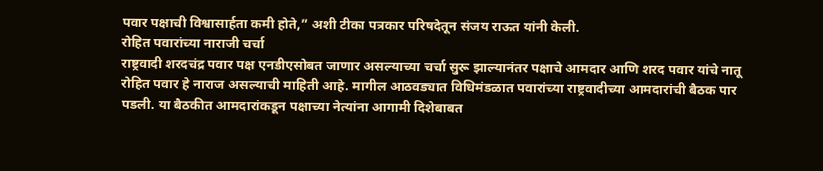पवार पक्षाची विश्वासार्हता कमी होते,” अशी टीका पत्रकार परिषदेतून संजय राऊत यांनी केली.
रोहित पवारांच्या नाराजी चर्चा
राष्ट्रवादी शरदचंद्र पवार पक्ष एनडीएसोबत जाणार असल्याच्या चर्चा सुरू झाल्यानंतर पक्षाचे आमदार आणि शरद पवार यांचे नातू रोहित पवार हे नाराज असल्याची माहिती आहे. मागील आठवड्यात विधिमंडळात पवारांच्या राष्ट्रवादीच्या आमदारांची बैठक पार पडली. या बैठकीत आमदारांकडून पक्षाच्या नेत्यांना आगामी दिशेबाबत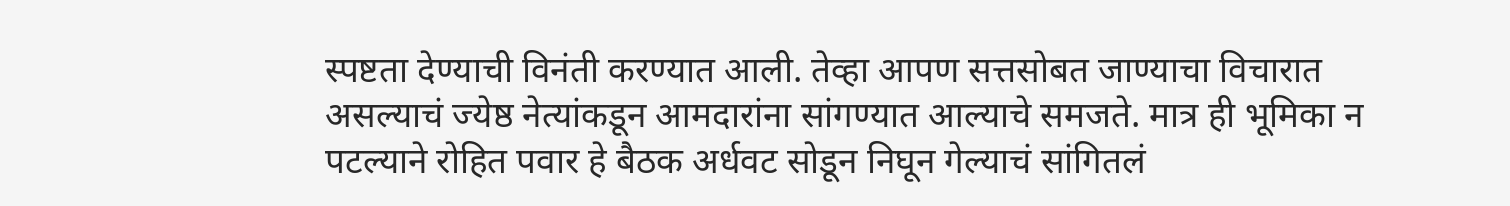स्पष्टता देण्याची विनंती करण्यात आली. तेव्हा आपण सत्तसोबत जाण्याचा विचारात असल्याचं ज्येष्ठ नेत्यांकडून आमदारांना सांगण्यात आल्याचे समजते. मात्र ही भूमिका न पटल्याने रोहित पवार हे बैठक अर्धवट सोडून निघून गेल्याचं सांगितलं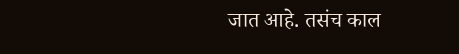जात आहे. तसंच काल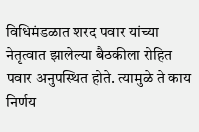विधिमंडळात शरद पवार यांच्या नेतृत्वात झालेल्या बैठकीला रोहित पवार अनुपस्थित होते. त्यामुळे ते काय निर्णय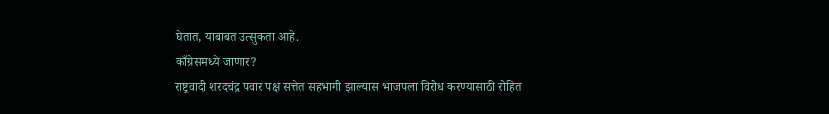घेतात, याबाबत उत्सुकता आहे.
काँग्रेसमध्ये जाणार?
राष्ट्रवादी शरदचंद्र पवार पक्ष सत्तेत सहभागी झाल्यास भाजपला विरोध करण्यासाठी रोहित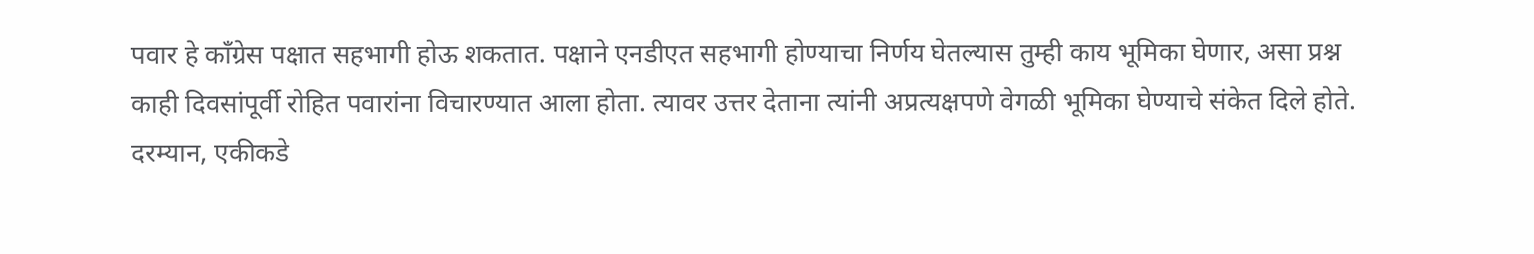पवार हे काँग्रेस पक्षात सहभागी होऊ शकतात. पक्षाने एनडीएत सहभागी होण्याचा निर्णय घेतल्यास तुम्ही काय भूमिका घेणार, असा प्रश्न काही दिवसांपूर्वी रोहित पवारांना विचारण्यात आला होता. त्यावर उत्तर देताना त्यांनी अप्रत्यक्षपणे वेगळी भूमिका घेण्याचे संकेत दिले होते.
दरम्यान, एकीकडे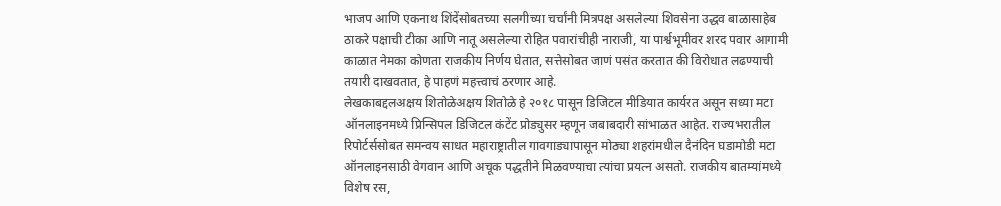भाजप आणि एकनाथ शिंदेंसोबतच्या सलगीच्या चर्चांनी मित्रपक्ष असलेल्या शिवसेना उद्धव बाळासाहेब ठाकरे पक्षाची टीका आणि नातू असलेल्या रोहित पवारांचीही नाराजी, या पार्श्वभूमीवर शरद पवार आगामी काळात नेमका कोणता राजकीय निर्णय घेतात, सत्तेसोबत जाणं पसंत करतात की विरोधात लढण्याची तयारी दाखवतात, हे पाहणं महत्त्वाचं ठरणार आहे.
लेखकाबद्दलअक्षय शितोळेअक्षय शितोळे हे २०१८ पासून डिजिटल मीडियात कार्यरत असून सध्या मटा ऑनलाइनमध्ये प्रिन्सिपल डिजिटल कंटेंट प्रोड्युसर म्हणून जबाबदारी सांभाळत आहेत. राज्यभरातील रिपोर्टर्ससोबत समन्वय साधत महाराष्ट्रातील गावगाड्यापासून मोठ्या शहरांमधील दैनंदिन घडामोडी मटा ऑनलाइनसाठी वेगवान आणि अचूक पद्धतीने मिळवण्याचा त्यांचा प्रयत्न असतो. राजकीय बातम्यांमध्ये विशेष रस,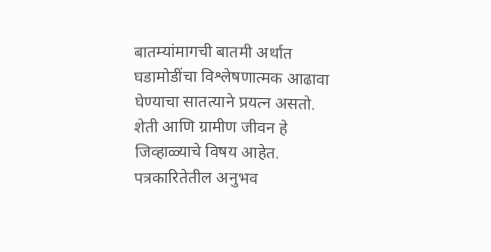बातम्यांमागची बातमी अर्थात घडामोडींचा विश्लेषणात्मक आढावा घेण्याचा सातत्याने प्रयत्न असतो. शेती आणि ग्रामीण जीवन हे जिव्हाळ्याचे विषय आहेत.
पत्रकारितेतील अनुभव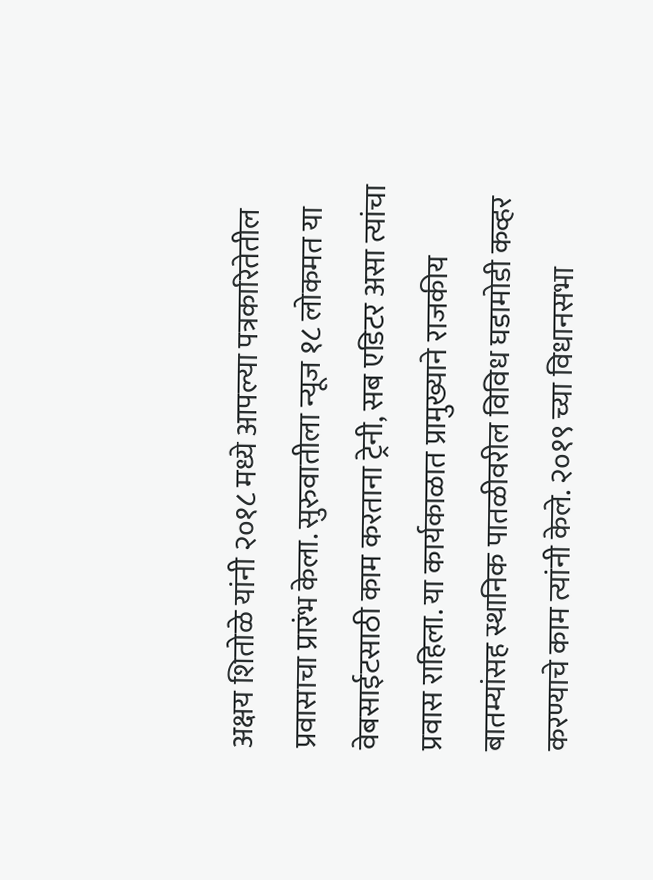अक्षय शितोळे यांनी २०१८ मध्ये आपल्या पत्रकारितेतील प्रवासाचा प्रारंभ केला. सुरुवातीला न्यूज १८ लोकमत या वेबसाईटसाठी काम करताना ट्रेनी, सब एडिटर असा त्यांचा प्रवास राहिला. या कार्यकाळात प्रामुख्याने राजकीय बातम्यांसह स्थानिक पातळीवरील विविध घडामोडी कव्हर करण्याचे काम त्यांनी केले. २०१९ च्या विधानसभा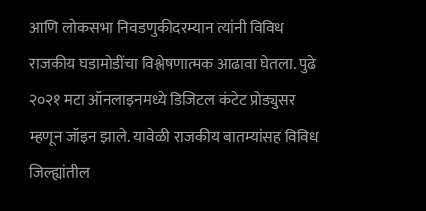आणि लोकसभा निवडणुकीदरम्यान त्यांनी विविध राजकीय घडामोडींचा विश्लेषणात्मक आढावा घेतला. पुढे २०२१ मटा ऑनलाइनमध्ये डिजिटल कंटेट प्रोड्युसर म्हणून जॉइन झाले. यावेळी राजकीय बातम्यांसह विविध जिल्ह्यांतील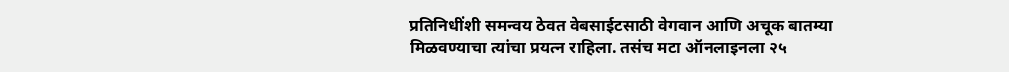प्रतिनिधींशी समन्वय ठेवत वेबसाईटसाठी वेगवान आणि अचूक बातम्या मिळवण्याचा त्यांचा प्रयत्न राहिला. तसंच मटा ऑनलाइनला २५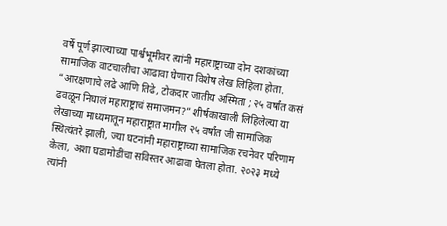वर्षे पूर्ण झाल्याच्या पार्श्वभूमीवर त्यांनी महाराष्ट्राच्या दोन दशकांच्या सामाजिक वाटचालीचा आढावा घेणारा विशेष लेख लिहिला होता. “आरक्षणाचे लढे आणि तिढे, टोकदार जातीय अस्मिता ; २५ वर्षांत कसं ढवळून निघालं महाराष्ट्राचं समाजमन?” शीर्षकाखाली लिहिलेल्या या लेखाच्या माध्यमातून महाराष्ट्रात मागील २५ वर्षांत जी सामाजिक स्थित्यंतरे झाली, ज्या घटनांनी महाराष्ट्राच्या सामाजिक रचनेवर परिणाम केला, अशा घडामोडींचा सविस्तर आढावा घेतला होता. २०२३ मध्ये त्यांनी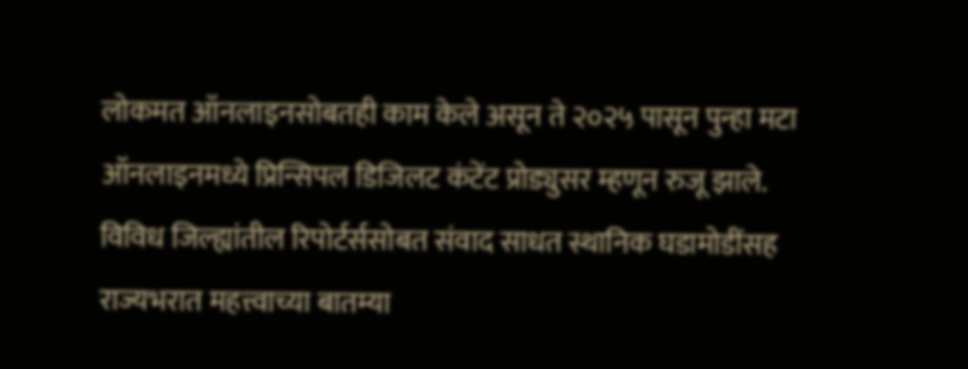लोकमत ऑनलाइनसोबतही काम केले असून ते २०२५ पासून पुन्हा मटा ऑनलाइनमध्ये प्रिन्सिपल डिजिलट कंटेंट प्रोड्युसर म्हणून रुजू झाले. विविध जिल्ह्यांतील रिपोर्टर्ससोबत संवाद साधत स्थानिक घडामोडींसह राज्यभरात महत्त्वाच्या बातम्या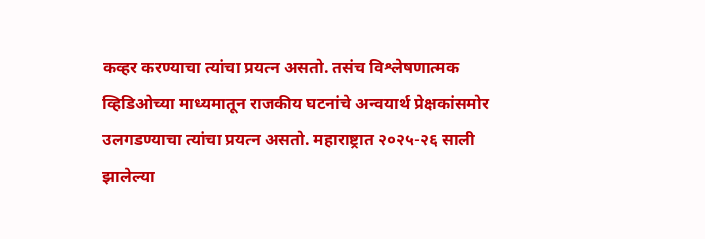कव्हर करण्याचा त्यांचा प्रयत्न असतो. तसंच विश्लेषणात्मक व्हिडिओच्या माध्यमातून राजकीय घटनांचे अन्वयार्थ प्रेक्षकांसमोर उलगडण्याचा त्यांचा प्रयत्न असतो. महाराष्ट्रात २०२५-२६ साली झालेल्या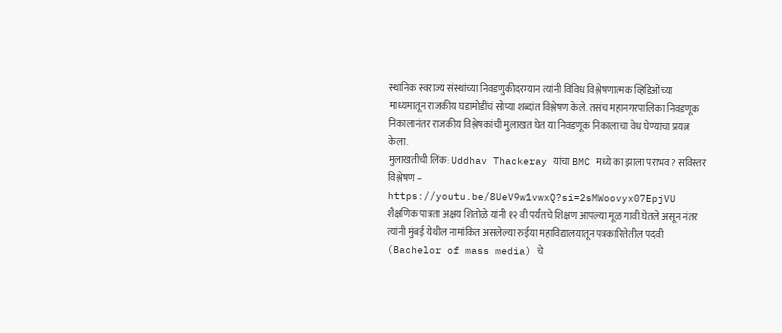स्थानिक स्वराज्य संस्थांच्या निवडणुकीदरम्यान त्यांनी विविध विश्लेषणात्मक व्हिडिओंच्या माध्यमातून राजकीय घडामोडींचं सोप्या शब्दांत विश्लेषण केले. तसंच महानगरपालिका निवडणूक निकालानंतर राजकीय विश्लेषकांची मुलाखत घेत या निवडणूक निकालाचा वेध घेण्याचा प्रयत्न केला.
मुलाखतीची लिंक: Uddhav Thackeray यांचा BMC मध्ये का झाला पराभव? सविस्तर विश्लेषण – https://youtu.be/8UeV9w1vwxQ?si=2sMWoovyx07EpjVU
शैक्षणिक पात्रता अक्षय शितोळे यांनी १२ वी पर्यंतचे शिक्षण आपल्या मूळ गावी घेतले असून नंतर त्यांनी मुंबई येथील नामांकित असलेल्या रुईया महाविद्यालयातून पत्रकारितेतील पदवी (Bachelor of mass media) चे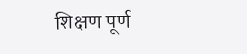शिक्षण पूर्ण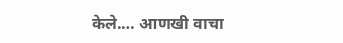केले.… आणखी वाचा